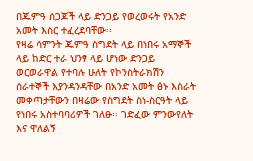በጁምዓ ሰጋጆች ላይ ድንጋይ የወረወሩት የአንድ አመት እስር ተፈረደባቸው፡፡
የዛሬ ሳምንት ጁምዓ ስግደት ላይ በነበሩ አማኞች ላይ ከድር ተራ ህንፃ ላይ ሆነው ድንጋይ ወርወራዋል የተባሉ ሁለት የኮንስትራክሽን ሰራተኞች እያንዳንዳቸው በአንድ አመት ፅኑ እስራት መቀጣታቸውን በዛሬው የስግደት ስነ-ስርዓት ላይ የነበሩ አስተባባሪዎች ገለፁ፡፡ ገድፈው ምንውየለት እና ዋለልኝ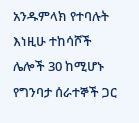አንዱምላክ የተባሉት እነዚሁ ተከሳሾች ሌሎች 30 ከሚሆኑ የግንባታ ሰራተኞች ጋር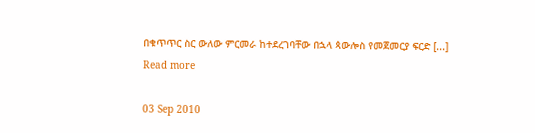በቁጥጥር ስር ውለው ምርመራ ከተደረገባቸው በኋላ ጳውሎስ የመጀመርያ ፍርድ [...]
Read more

03 Sep 2010